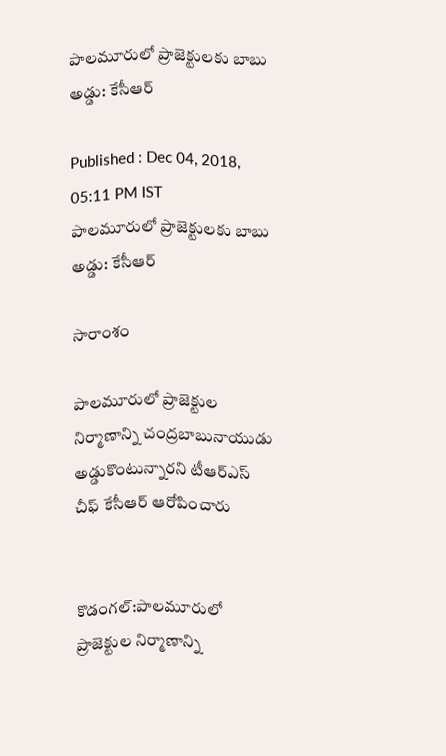పాలమూరులో ప్రాజెక్టులకు బాబు అడ్డు: కేసీఆర్

Published : Dec 04, 2018, 05:11 PM IST
పాలమూరులో ప్రాజెక్టులకు బాబు అడ్డు: కేసీఆర్

సారాంశం

పాలమూరులో ప్రాజెక్టుల నిర్మాణాన్ని చంద్రబాబునాయుడు అడ్డుకొంటున్నారని టీఆర్ఎస్ చీఫ్ కేసీఆర్ ఆరోపించారు


కొడంగల్:పాలమూరులో ప్రాజెక్టుల నిర్మాణాన్ని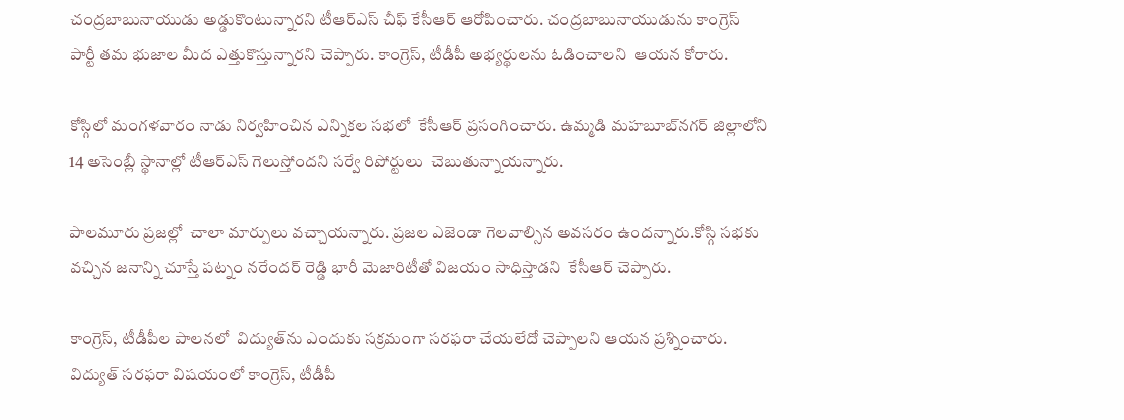చంద్రబాబునాయుడు అడ్డుకొంటున్నారని టీఆర్ఎస్ చీఫ్ కేసీఆర్ ఆరోపించారు. చంద్రబాబునాయుడును కాంగ్రెస్ పార్టీ తమ భుజాల మీద ఎత్తుకొస్తున్నారని చెప్పారు. కాంగ్రెస్, టీడీపీ అభ్యర్థులను ఓడించాలని  ఆయన కోరారు.

కోస్గిలో మంగళవారం నాడు నిర్వహించిన ఎన్నికల సభలో  కేసీఆర్ ప్రసంగించారు. ఉమ్మడి మహబూబ్‌నగర్‌ జిల్లాలోని  14 అసెంబ్లీ స్థానాల్లో టీఆర్ఎస్ గెలుస్తోందని సర్వే రిపోర్టులు  చెబుతున్నాయన్నారు.

పాలమూరు ప్రజల్లో  చాలా మార్పులు వచ్చాయన్నారు. ప్రజల ఎజెండా గెలవాల్సిన అవసరం ఉందన్నారు.కోస్గి సభకు వచ్చిన జనాన్ని చూస్తే పట్నం నరేందర్ రెడ్డి భారీ మెజారిటీతో విజయం సాధిస్తాడని  కేసీఆర్ చెప్పారు.

కాంగ్రెస్, టీడీపీల పాలనలో  విద్యుత్‌ను ఎందుకు సక్రమంగా సరఫరా చేయలేదో చెప్పాలని ఆయన ప్రశ్నించారు. విద్యుత్ సరఫరా విషయంలో కాంగ్రెస్, టీడీపీ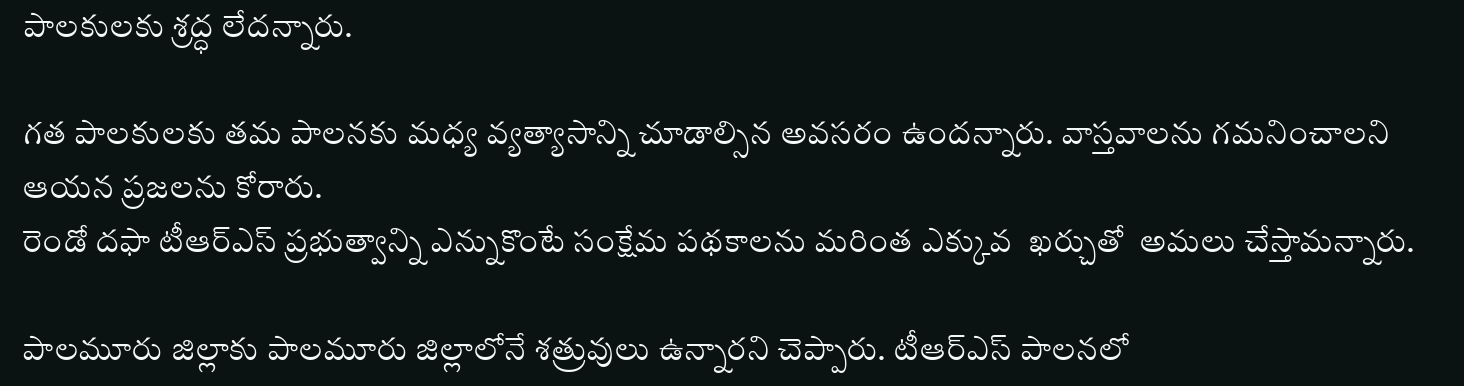పాలకులకు శ్రద్ధ లేదన్నారు.

గత పాలకులకు తమ పాలనకు మధ్య వ్యత్యాసాన్ని చూడాల్సిన అవసరం ఉందన్నారు. వాస్తవాలను గమనించాలని ఆయన ప్రజలను కోరారు.
రెండో దఫా టీఆర్ఎస్ ప్రభుత్వాన్ని ఎన్నుకొంటే సంక్షేమ పథకాలను మరింత ఎక్కువ  ఖర్చుతో  అమలు చేస్తామన్నారు.

పాలమూరు జిల్లాకు పాలమూరు జిల్లాలోనే శత్రువులు ఉన్నారని చెప్పారు. టీఆర్ఎస్ పాలనలో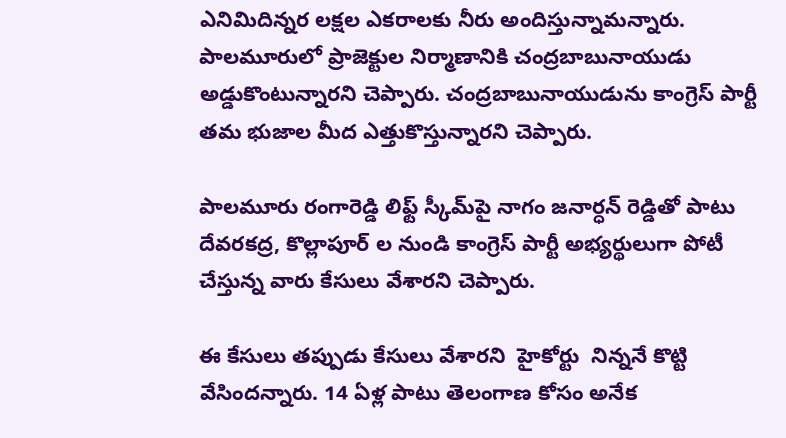ఎనిమిదిన్నర లక్షల ఎకరాలకు నీరు అందిస్తున్నామన్నారు.
పాలమూరులో ప్రాజెక్టుల నిర్మాణానికి చంద్రబాబునాయుడు అడ్డుకొంటున్నారని చెప్పారు. చంద్రబాబునాయుడును కాంగ్రెస్ పార్టీ తమ భుజాల మీద ఎత్తుకొస్తున్నారని చెప్పారు.

పాలమూరు రంగారెడ్డి లిఫ్ట్ స్కీమ్‌పై నాగం జనార్ధన్ రెడ్డి‌తో పాటు దేవరకద్ర, కొల్లాపూర్ ల నుండి కాంగ్రెస్ పార్టీ అభ్యర్థులుగా పోటీ చేస్తున్న వారు కేసులు వేశారని చెప్పారు.

ఈ కేసులు తప్పుడు కేసులు వేశారని  హైకోర్టు  నిన్ననే కొట్టి వేసిందన్నారు. 14 ఏళ్ల పాటు తెలంగాణ కోసం అనేక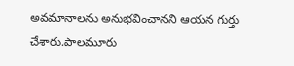అవమానాలను అనుభవించానని ఆయన గుర్తు చేశారు.పాలమూరు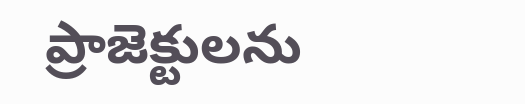ప్రాజెక్టులను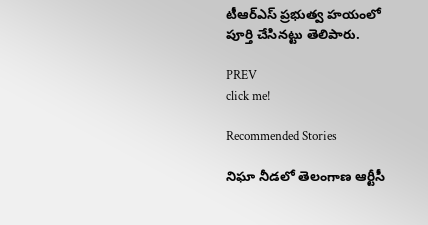టీఆర్ఎస్ ప్రభుత్వ హయంలో పూర్తి చేసినట్టు తెలిపారు.

PREV
click me!

Recommended Stories

నిఘా నీడలో తెలంగాణ ఆర్టీసీ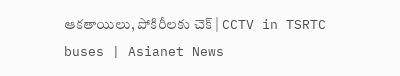ఆకతాయిలు, పోకిరీలకు చెక్ | CCTV in TSRTC buses | Asianet News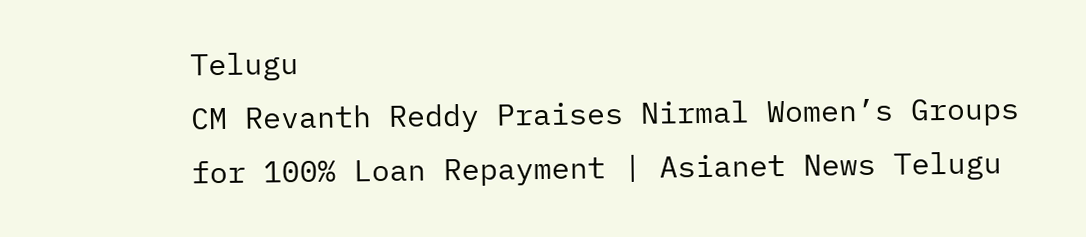Telugu
CM Revanth Reddy Praises Nirmal Women’s Groups for 100% Loan Repayment | Asianet News Telugu